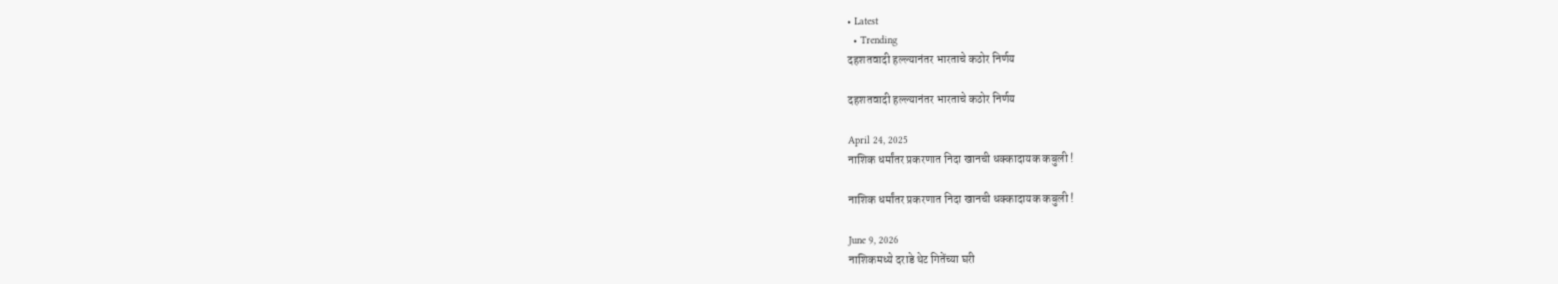• Latest
  • Trending
दहशतवादी हल्ल्यानंतर भारताचे कठोर निर्णय

दहशतवादी हल्ल्यानंतर भारताचे कठोर निर्णय

April 24, 2025
नाशिक धर्मांतर प्रकरणात निदा खानची धक्कादायक कबुली !

नाशिक धर्मांतर प्रकरणात निदा खानची धक्कादायक कबुली !

June 9, 2026
नाशिकमध्ये दराडे थेट गितेंच्या घरी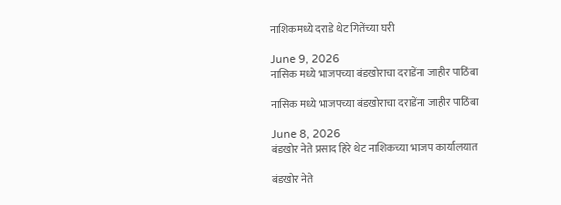नाशिकमध्ये दराडे थेट गितेंच्या घरी

June 9, 2026
नासिक मध्ये भाजपच्या बंडखोराचा दराडेंना जाहीर पाठिंबा

नासिक मध्ये भाजपच्या बंडखोराचा दराडेंना जाहीर पाठिंबा

June 8, 2026
बंडखोर नेते प्रसाद हिरे थेट नाशिकच्या भाजप कार्यालयात

बंडखोर नेते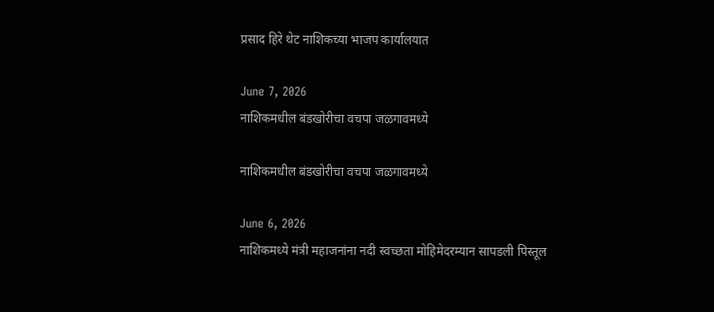प्रसाद हिरे थेट नाशिकच्या भाजप कार्यालयात

June 7, 2026
नाशिकमधील बंडखोरीचा वचपा जळगावमध्ये

नाशिकमधील बंडखोरीचा वचपा जळगावमध्ये

June 6, 2026
नाशिकमध्ये मंत्री महाजनांना नदी स्वच्छता मोहिमेदरम्यान सापडली पिस्तूल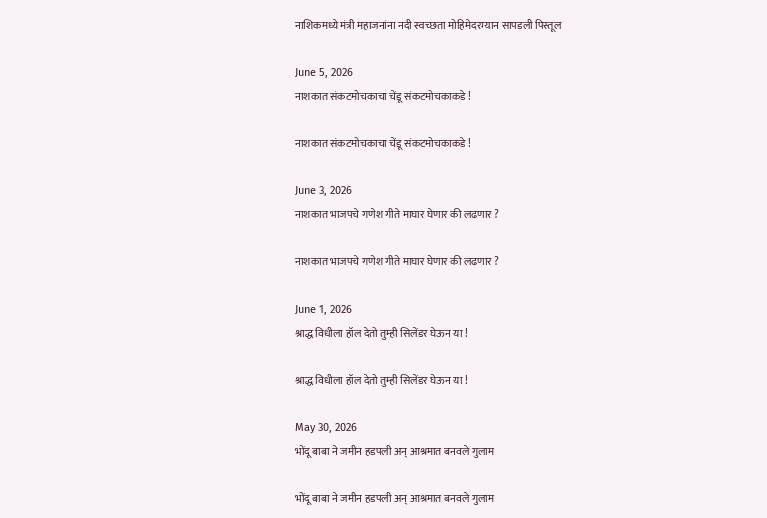नाशिकमध्ये मंत्री महाजनांना नदी स्वच्छता मोहिमेदरम्यान सापडली पिस्तूल

June 5, 2026
नाशकात संकटमोचकाचा चेंडू संकटमोचकाकडे !

नाशकात संकटमोचकाचा चेंडू संकटमोचकाकडे !

June 3, 2026
नाशकात भाजपचे गणेश गीते माघार घेणार की लढणार ?

नाशकात भाजपचे गणेश गीते माघार घेणार की लढणार ?

June 1, 2026
श्राद्ध विधीला हॉल देतो तुम्ही सिलेंडर घेऊन या !

श्राद्ध विधीला हॉल देतो तुम्ही सिलेंडर घेऊन या !

May 30, 2026
भोंदू बाबा ने जमीन हडपली अन् आश्रमात बनवले गुलाम

भोंदू बाबा ने जमीन हडपली अन् आश्रमात बनवले गुलाम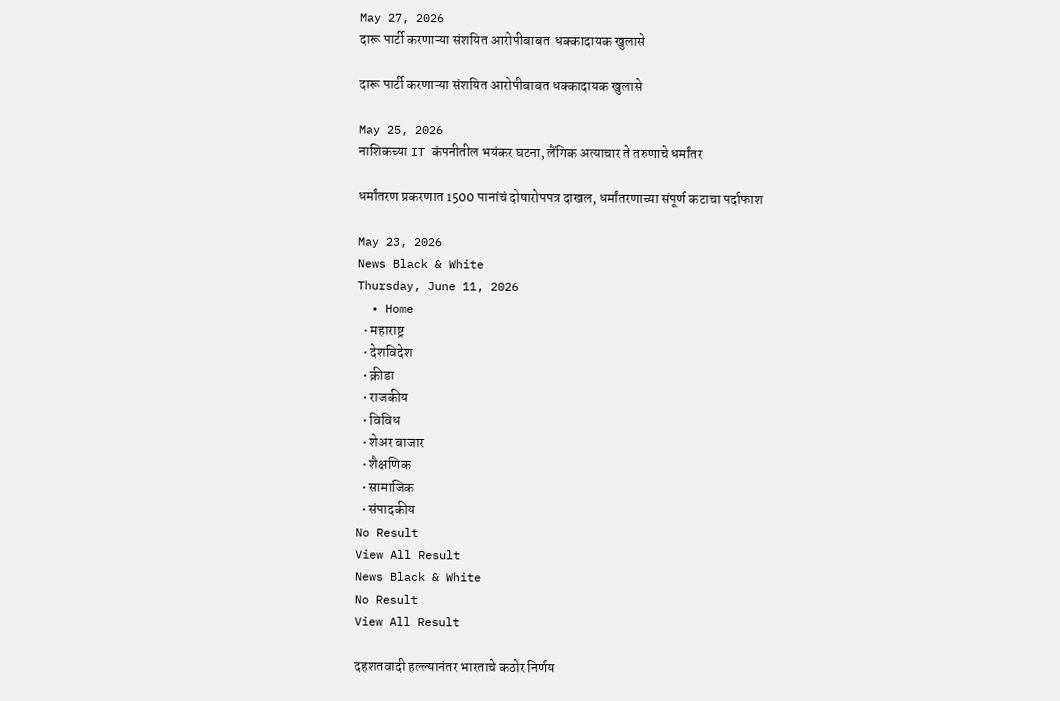May 27, 2026
दारू पार्टी करणाऱ्या संशयित आरोपीबाबत  धक्कादायक खुलासे

दारू पार्टी करणाऱ्या संशयित आरोपीबाबत धक्कादायक खुलासे

May 25, 2026
नाशिकच्या IT कंपनीतील भयंकर घटना, लैंगिक अत्याचार ते तरुणाचे धर्मांतर

धर्मांतरण प्रकरणात 1500 पानांचं दोषारोपपत्र दाखल, धर्मांतरणाच्या संपूर्ण कटाचा पर्दाफाश

May 23, 2026
News Black & White
Thursday, June 11, 2026
  • Home
  • महाराष्ट्र
  • देशविदेश
  • क्रीडा
  • राजकीय
  • विविध
  • शेअर बाजार
  • शैक्षणिक
  • सामाजिक
  • संपादकीय
No Result
View All Result
News Black & White
No Result
View All Result

दहशतवादी हल्ल्यानंतर भारताचे कठोर निर्णय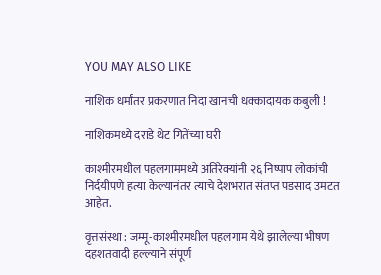YOU MAY ALSO LIKE

नाशिक धर्मांतर प्रकरणात निदा खानची धक्कादायक कबुली !

नाशिकमध्ये दराडे थेट गितेंच्या घरी

काश्मीरमधील पहलगाममध्ये अतिरेक्यांनी २६ निष्पाप लोकांची निर्दयीपणे हत्या केल्यानंतर त्याचे देशभरात संतप्त पडसाद उमटत आहेत.

वृत्तसंस्था : जम्मू-काश्मीरमधील पहलगाम येथे झालेल्या भीषण दहशतवादी हल्ल्याने संपूर्ण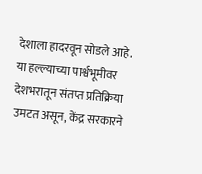देशाला हादरवून सोडले आहे. या हल्ल्याच्या पार्श्वभूमीवर देशभरातून संतप्त प्रतिक्रिया उमटत असून, केंद्र सरकारने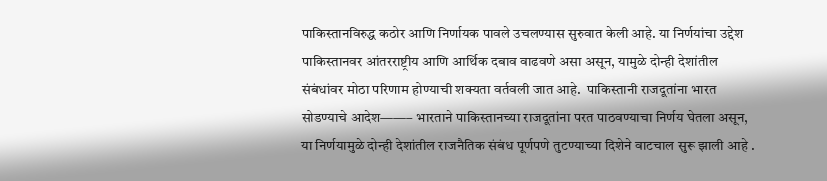पाकिस्तानविरुद्ध कठोर आणि निर्णायक पावले उचलण्यास सुरुवात केली आहे. या निर्णयांचा उद्देश पाकिस्तानवर आंतरराष्ट्रीय आणि आर्थिक दबाव वाढवणे असा असून, यामुळे दोन्ही देशांतील संबंधांवर मोठा परिणाम होण्याची शक्यता वर्तवली जात आहे.  पाकिस्तानी राजदूतांना भारत सोडण्याचे आदेश——– भारताने पाकिस्तानच्या राजदूतांना परत पाठवण्याचा निर्णय घेतला असून, या निर्णयामुळे दोन्ही देशांतील राजनैतिक संबंध पूर्णपणे तुटण्याच्या दिशेने वाटचाल सुरू झाली आहे .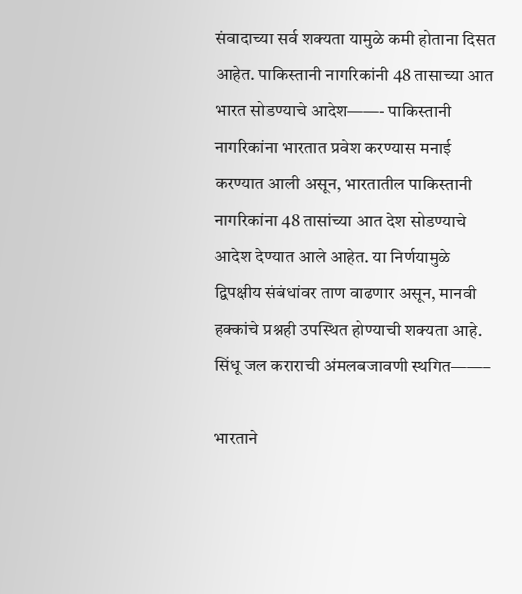संवादाच्या सर्व शक्यता यामुळे कमी होताना दिसत आहेत. पाकिस्तानी नागरिकांनी 48 तासाच्या आत भारत सोडण्याचे आदेश——- पाकिस्तानी नागरिकांना भारतात प्रवेश करण्यास मनाई करण्यात आली असून, भारतातील पाकिस्तानी नागरिकांना 48 तासांच्या आत देश सोडण्याचे आदेश देण्यात आले आहेत. या निर्णयामुळे द्विपक्षीय संबंधांवर ताण वाढणार असून, मानवी हक्कांचे प्रश्नही उपस्थित होण्याची शक्यता आहे. सिंधू जल कराराची अंमलबजावणी स्थगित——–

भारताने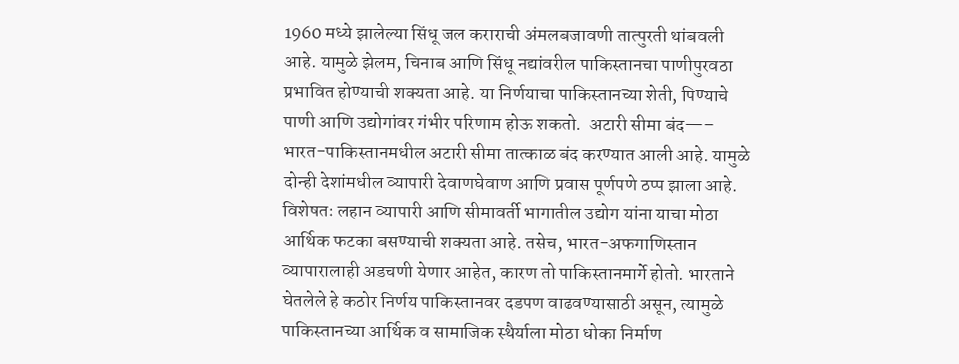1960 मध्ये झालेल्या सिंधू जल कराराची अंमलबजावणी तात्पुरती थांबवली आहे. यामुळे झेलम, चिनाब आणि सिंधू नद्यांवरील पाकिस्तानचा पाणीपुरवठा प्रभावित होण्याची शक्यता आहे. या निर्णयाचा पाकिस्तानच्या शेती, पिण्याचे पाणी आणि उद्योगांवर गंभीर परिणाम होऊ शकतो.  अटारी सीमा बंद—– भारत-पाकिस्तानमधील अटारी सीमा तात्काळ बंद करण्यात आली आहे. यामुळे दोन्ही देशांमधील व्यापारी देवाणघेवाण आणि प्रवास पूर्णपणे ठप्प झाला आहे. विशेषतः लहान व्यापारी आणि सीमावर्ती भागातील उद्योग यांना याचा मोठा आर्थिक फटका बसण्याची शक्यता आहे. तसेच, भारत-अफगाणिस्तान व्यापारालाही अडचणी येणार आहेत, कारण तो पाकिस्तानमार्गे होतो. भारताने घेतलेले हे कठोर निर्णय पाकिस्तानवर दडपण वाढवण्यासाठी असून, त्यामुळे पाकिस्तानच्या आर्थिक व सामाजिक स्थैर्याला मोठा धोका निर्माण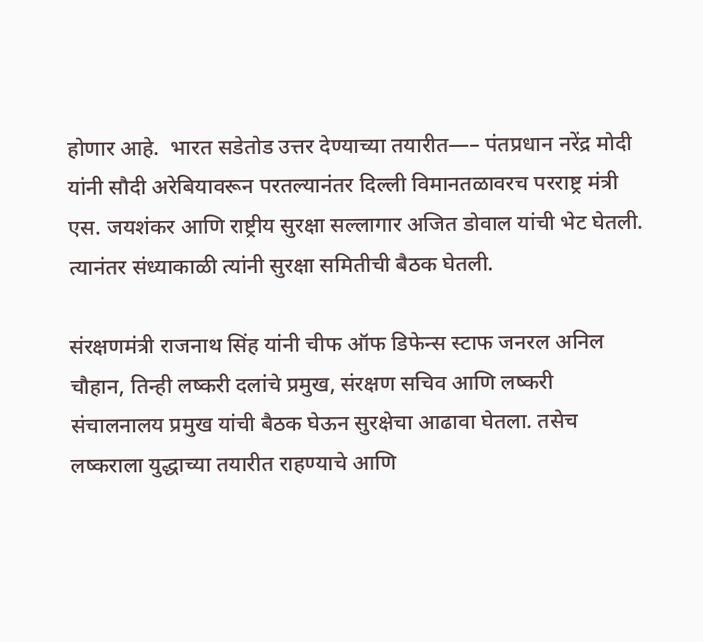होणार आहे.  भारत सडेतोड उत्तर देण्याच्या तयारीत—– पंतप्रधान नरेंद्र मोदी यांनी सौदी अरेबियावरून परतल्यानंतर दिल्ली विमानतळावरच परराष्ट्र मंत्री एस. जयशंकर आणि राष्ट्रीय सुरक्षा सल्लागार अजित डोवाल यांची भेट घेतली. त्यानंतर संध्याकाळी त्यांनी सुरक्षा समितीची बैठक घेतली.

संरक्षणमंत्री राजनाथ सिंह यांनी चीफ ऑफ डिफेन्स स्टाफ जनरल अनिल चौहान, तिन्ही लष्करी दलांचे प्रमुख, संरक्षण सचिव आणि लष्करी संचालनालय प्रमुख यांची बैठक घेऊन सुरक्षेचा आढावा घेतला. तसेच लष्कराला युद्धाच्या तयारीत राहण्याचे आणि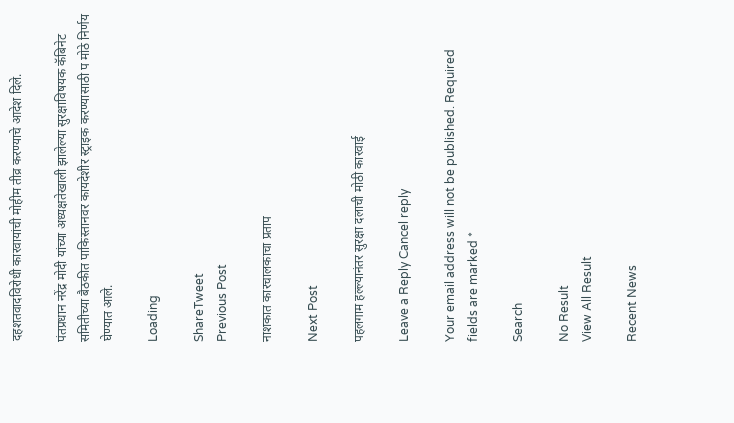दहशतवादविरोधी कारवायांची मोहीम तीव्र करण्याचे आदेश दिले.

पंतप्रधान नरेंद्र मोदी यांच्या अध्यक्षतेखाली झालेल्या सुरक्षाविषयक कॅबिनेट समितीच्या बैठकीत पाकिस्तानवर कायदेशीर स्ट्राइक करण्यासाठी प मोठे निर्णय घेण्यात आले.

Loading

ShareTweet
Previous Post

नाशकात कारचालकाचा प्रताप

Next Post

पहलगाम हल्ल्यानंतर सुरक्षा दलाची मोठी कारवाई

Leave a Reply Cancel reply

Your email address will not be published. Required fields are marked *

Search

No Result
View All Result

Recent News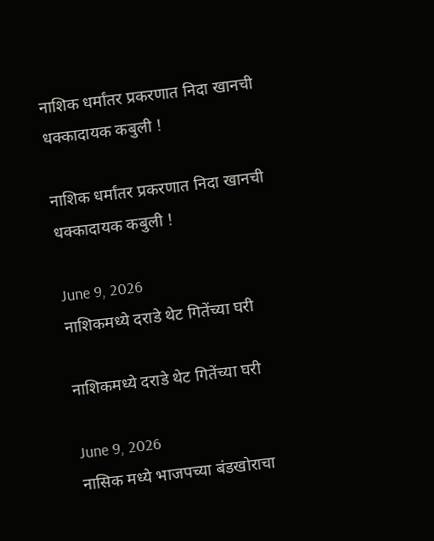नाशिक धर्मांतर प्रकरणात निदा खानची धक्कादायक कबुली !

नाशिक धर्मांतर प्रकरणात निदा खानची धक्कादायक कबुली !

June 9, 2026
नाशिकमध्ये दराडे थेट गितेंच्या घरी

नाशिकमध्ये दराडे थेट गितेंच्या घरी

June 9, 2026
नासिक मध्ये भाजपच्या बंडखोराचा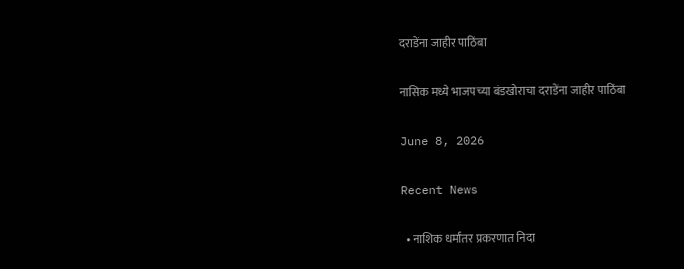दराडेंना जाहीर पाठिंबा

नासिक मध्ये भाजपच्या बंडखोराचा दराडेंना जाहीर पाठिंबा

June 8, 2026

Recent News

  • नाशिक धर्मांतर प्रकरणात निदा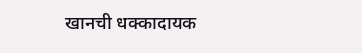खानची धक्कादायक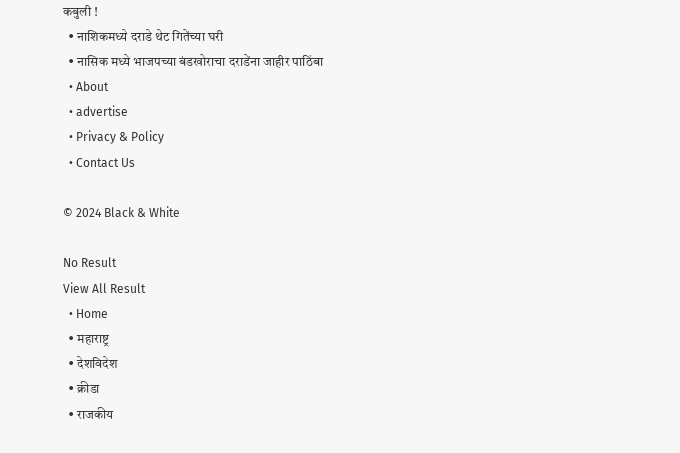कबुली !
  • नाशिकमध्ये दराडे थेट गितेंच्या घरी
  • नासिक मध्ये भाजपच्या बंडखोराचा दराडेंना जाहीर पाठिंबा
  • About
  • advertise
  • Privacy & Policy
  • Contact Us

© 2024 Black & White

No Result
View All Result
  • Home
  • महाराष्ट्र
  • देशविदेश
  • क्रीडा
  • राजकीय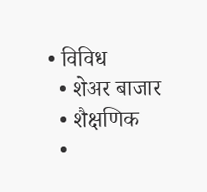• विविध
  • शेअर बाजार
  • शैक्षणिक
  •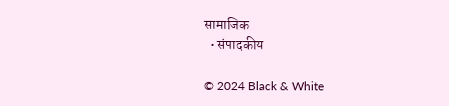सामाजिक
  • संपादकीय

© 2024 Black & White